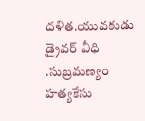దళిత.యువకుడు డ్రైవర్ వీధి .సుబ్రమణ్యం హత్యకేసు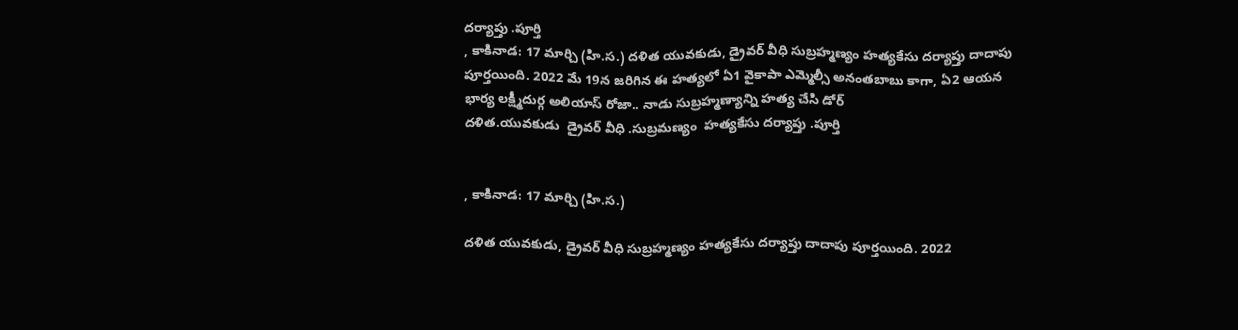దర్యాప్తు .పూర్తి
, కాకినాడ: 17 మార్చి (హి.స.) దళిత యువకుడు, డ్రైవర్ వీధి సుబ్రహ్మణ్యం హత్యకేసు దర్యాప్తు దాదాపు పూర్తయింది. 2022 మే 19న జరిగిన ఈ హత్యలో ఏ1 వైకాపా ఎమ్మెల్సీ అనంతబాబు కాగా, ఏ2 ఆయన భార్య లక్ష్మీదుర్గ అలియాస్ రోజా.. నాడు సుబ్రహ్మణ్యాన్ని హత్య చేసి డోర్
దళిత.యువకుడు  డ్రైవర్ వీధి .సుబ్రమణ్యం  హత్యకేసు దర్యాప్తు .పూర్తి


, కాకినాడ: 17 మార్చి (హి.స.)

దళిత యువకుడు, డ్రైవర్ వీధి సుబ్రహ్మణ్యం హత్యకేసు దర్యాప్తు దాదాపు పూర్తయింది. 2022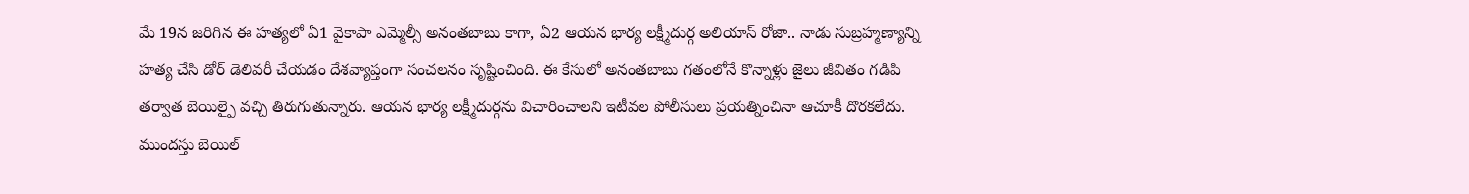మే 19న జరిగిన ఈ హత్యలో ఏ1 వైకాపా ఎమ్మెల్సీ అనంతబాబు కాగా, ఏ2 ఆయన భార్య లక్ష్మీదుర్గ అలియాస్ రోజా.. నాడు సుబ్రహ్మణ్యాన్ని హత్య చేసి డోర్ డెలివరీ చేయడం దేశవ్యాప్తంగా సంచలనం సృష్టించింది. ఈ కేసులో అనంతబాబు గతంలోనే కొన్నాళ్లు జైలు జీవితం గడిపి తర్వాత బెయిల్పై వచ్చి తిరుగుతున్నారు. ఆయన భార్య లక్ష్మీదుర్గను విచారించాలని ఇటీవల పోలీసులు ప్రయత్నించినా ఆచూకీ దొరకలేదు. ముందస్తు బెయిల్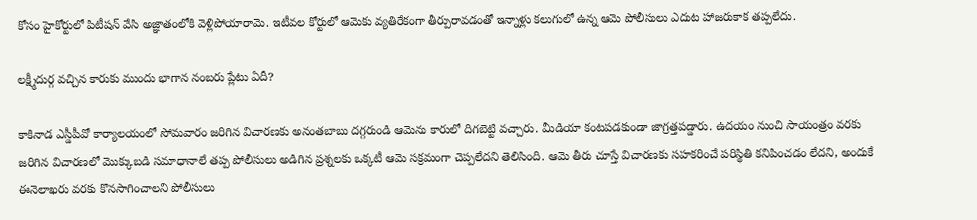కోసం హైకోర్టులో పిటీషన్ వేసి అజ్ఞాతంలోకి వెళ్లిపోయారామె. ఇటీవల కోర్టులో ఆమెకు వ్యతిరేకంగా తీర్పురావడంతో ఇన్నాళ్లు కలుగులో ఉన్న ఆమె పోలీసులు ఎదుట హాజరుకాక తప్పలేదు.

లక్ష్మీదుర్గ వచ్చిన కారుకు ముందు భాగాన నంబరు ప్లేటు ఏదీ?

కాకినాడ ఎస్డీపీవో కార్యాలయంలో సోమవారం జరిగిన విచారణకు అనంతబాబు దగ్గరుండి ఆమెను కారులో దిగబెట్టి వచ్చారు. మీడియా కంటపడకుండా జాగ్రత్తపడ్డారు. ఉదయం నుంచి సాయంత్రం వరకు జరిగిన విచారణలో మొక్కుబడి సమాధానాలే తప్ప పోలీసులు అడిగిన ప్రశ్నలకు ఒక్కటీ ఆమె సక్రమంగా చెప్పలేదని తెలిసింది. ఆమె తీరు చూస్తే విచారణకు సహకరించే పరిస్థితి కనిపించడం లేదని, అందుకే ఈనెలాఖరు వరకు కొనసాగించాలని పోలీసులు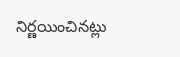నిర్ణయించినట్లు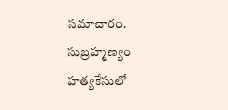సమాచారం. సుబ్రహ్మణ్యం హత్యకేసులో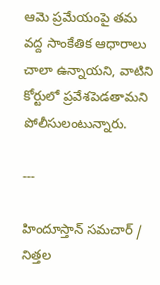ఆమె ప్రమేయంపై తమ వద్ద సాంకేతిక ఆధారాలు చాలా ఉన్నాయని, వాటిని కోర్టులో ప్రవేశపెడతామని పోలీసులంటున్నారు.

---

హిందూస్తాన్ సమచార్ / నిత్తల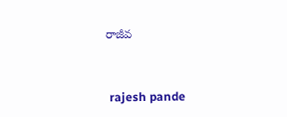రాజీవ


 rajesh pande